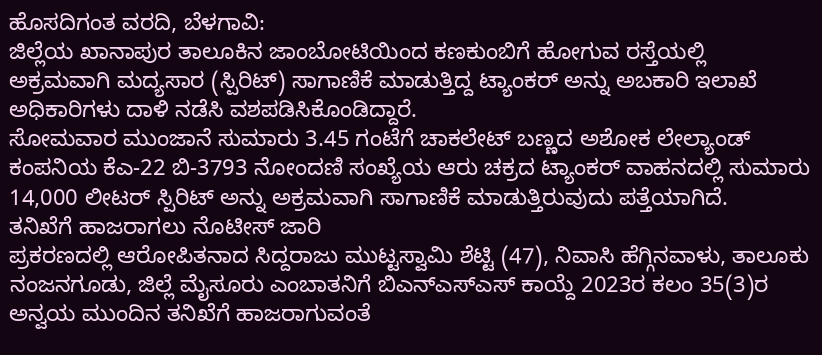ಹೊಸದಿಗಂತ ವರದಿ, ಬೆಳಗಾವಿ:
ಜಿಲ್ಲೆಯ ಖಾನಾಪುರ ತಾಲೂಕಿನ ಜಾಂಬೋಟಿಯಿಂದ ಕಣಕುಂಬಿಗೆ ಹೋಗುವ ರಸ್ತೆಯಲ್ಲಿ ಅಕ್ರಮವಾಗಿ ಮದ್ಯಸಾರ (ಸ್ಪಿರಿಟ್) ಸಾಗಾಣಿಕೆ ಮಾಡುತ್ತಿದ್ದ ಟ್ಯಾಂಕರ್ ಅನ್ನು ಅಬಕಾರಿ ಇಲಾಖೆ ಅಧಿಕಾರಿಗಳು ದಾಳಿ ನಡೆಸಿ ವಶಪಡಿಸಿಕೊಂಡಿದ್ದಾರೆ.
ಸೋಮವಾರ ಮುಂಜಾನೆ ಸುಮಾರು 3.45 ಗಂಟೆಗೆ ಚಾಕಲೇಟ್ ಬಣ್ಣದ ಅಶೋಕ ಲೇಲ್ಯಾಂಡ್ ಕಂಪನಿಯ ಕೆಎ-22 ಬಿ-3793 ನೋಂದಣಿ ಸಂಖ್ಯೆಯ ಆರು ಚಕ್ರದ ಟ್ಯಾಂಕರ್ ವಾಹನದಲ್ಲಿ ಸುಮಾರು 14,000 ಲೀಟರ್ ಸ್ಪಿರಿಟ್ ಅನ್ನು ಅಕ್ರಮವಾಗಿ ಸಾಗಾಣಿಕೆ ಮಾಡುತ್ತಿರುವುದು ಪತ್ತೆಯಾಗಿದೆ.
ತನಿಖೆಗೆ ಹಾಜರಾಗಲು ನೊಟೀಸ್ ಜಾರಿ
ಪ್ರಕರಣದಲ್ಲಿ ಆರೋಪಿತನಾದ ಸಿದ್ದರಾಜು ಮುಟ್ಟಸ್ವಾಮಿ ಶೆಟ್ಟಿ (47), ನಿವಾಸಿ ಹೆಗ್ಗಿನವಾಳು, ತಾಲೂಕು ನಂಜನಗೂಡು, ಜಿಲ್ಲೆ ಮೈಸೂರು ಎಂಬಾತನಿಗೆ ಬಿಎನ್ಎಸ್ಎಸ್ ಕಾಯ್ದೆ 2023ರ ಕಲಂ 35(3)ರ ಅನ್ವಯ ಮುಂದಿನ ತನಿಖೆಗೆ ಹಾಜರಾಗುವಂತೆ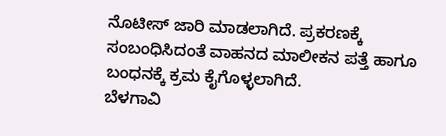ನೊಟೀಸ್ ಜಾರಿ ಮಾಡಲಾಗಿದೆ. ಪ್ರಕರಣಕ್ಕೆ ಸಂಬಂಧಿಸಿದಂತೆ ವಾಹನದ ಮಾಲೀಕನ ಪತ್ತೆ ಹಾಗೂ ಬಂಧನಕ್ಕೆ ಕ್ರಮ ಕೈಗೊಳ್ಳಲಾಗಿದೆ.
ಬೆಳಗಾವಿ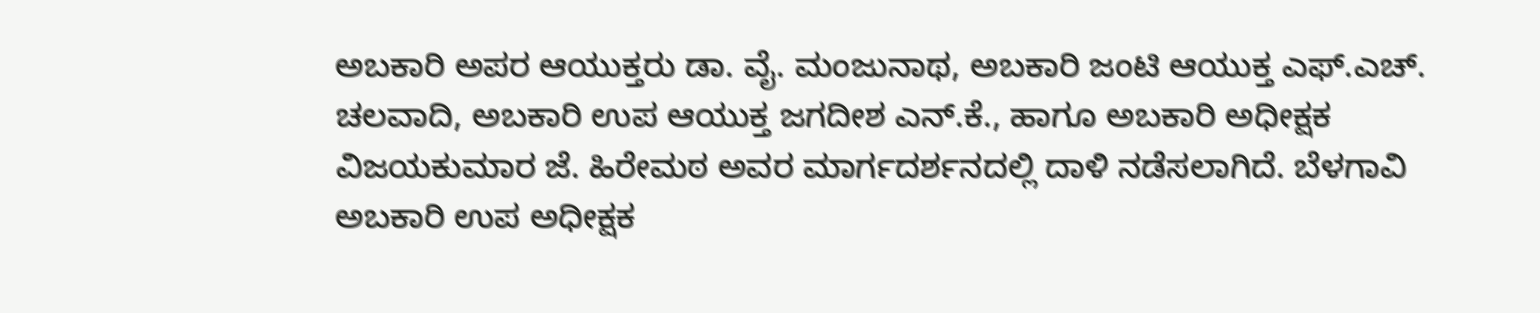ಅಬಕಾರಿ ಅಪರ ಆಯುಕ್ತರು ಡಾ. ವೈ. ಮಂಜುನಾಥ, ಅಬಕಾರಿ ಜಂಟಿ ಆಯುಕ್ತ ಎಫ್.ಎಚ್. ಚಲವಾದಿ, ಅಬಕಾರಿ ಉಪ ಆಯುಕ್ತ ಜಗದೀಶ ಎನ್.ಕೆ., ಹಾಗೂ ಅಬಕಾರಿ ಅಧೀಕ್ಷಕ ವಿಜಯಕುಮಾರ ಜೆ. ಹಿರೇಮಠ ಅವರ ಮಾರ್ಗದರ್ಶನದಲ್ಲಿ ದಾಳಿ ನಡೆಸಲಾಗಿದೆ. ಬೆಳಗಾವಿ ಅಬಕಾರಿ ಉಪ ಅಧೀಕ್ಷಕ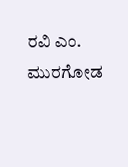ರವಿ ಎಂ. ಮುರಗೋಡ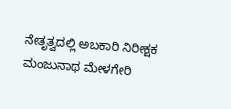ನೇತೃತ್ವದಲ್ಲಿ ಅಬಕಾರಿ ನಿರೀಕ್ಷಕ ಮಂಜುನಾಥ ಮೇಳಗೇರಿ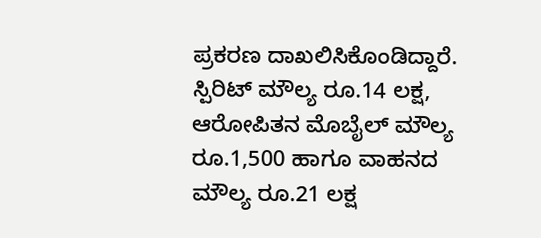ಪ್ರಕರಣ ದಾಖಲಿಸಿಕೊಂಡಿದ್ದಾರೆ.
ಸ್ಪಿರಿಟ್ ಮೌಲ್ಯ ರೂ.14 ಲಕ್ಷ, ಆರೋಪಿತನ ಮೊಬೈಲ್ ಮೌಲ್ಯ ರೂ.1,500 ಹಾಗೂ ವಾಹನದ ಮೌಲ್ಯ ರೂ.21 ಲಕ್ಷ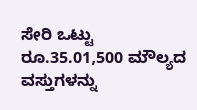ಸೇರಿ ಒಟ್ಟು ರೂ.35.01,500 ಮೌಲ್ಯದ ವಸ್ತುಗಳನ್ನು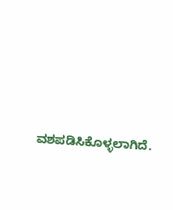ವಶಪಡಿಸಿಕೊಳ್ಳಲಾಗಿದೆ.